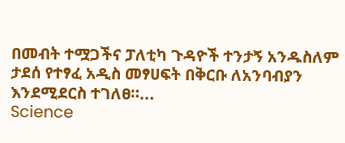በመብት ተሟጋችና ፓለቲካ ጉዳዮች ተንታኝ አንዱስለም ታደሰ የተፃፈ አዲስ መፃሀፍት በቅርቡ ለአንባብያን እንደሚደርስ ተገለፀ።...
Science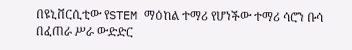በዩኒቨርሲቲው የSTEM ማዕከል ተማሪ የሆነችው ተማሪ ሳሮን ቡሳ በፈጠራ ሥራ ውድድር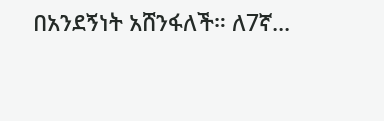በአንደኝነት አሸንፋለች። ለ7ኛ...